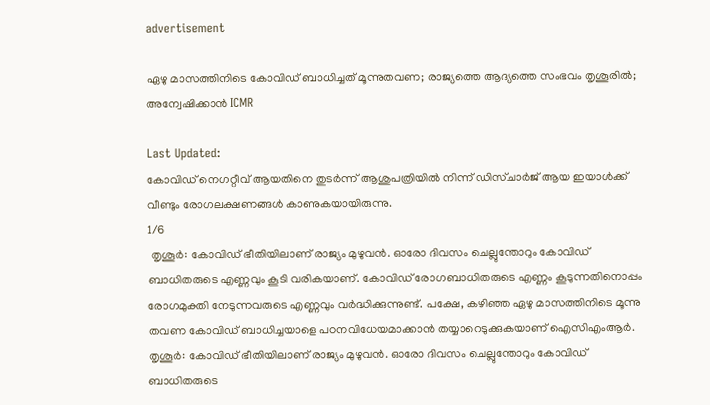advertisement

ഏഴു മാസത്തിനിടെ കോവിഡ് ബാധിച്ചത് മൂന്നുതവണ; രാജ്യത്തെ ആദ്യത്തെ സംഭവം തൃശൂരിൽ; അന്വേഷിക്കാൻ ICMR

Last Updated:
കോവിഡ് നെഗറ്റീവ് ആയതിനെ തുടർന്ന് ആശുപത്രിയിൽ നിന്ന് ഡിസ്ചാർജ് ആയ ഇയാൾക്ക് വീണ്ടും രോഗലക്ഷണങ്ങൾ കാണുകയായിരുന്നു.
1/6
 തൃശൂർ: കോവിഡ് ഭീതിയിലാണ് രാജ്യം മുഴുവൻ. ഓരോ ദിവസം ചെല്ലുന്തോറും കോവിഡ് ബാധിതരുടെ എണ്ണവും കൂടി വരികയാണ്. കോവിഡ് രോഗബാധിതരുടെ എണ്ണം കൂടുന്നതിനൊപ്പം രോഗമുക്തി നേടുന്നവരുടെ എണ്ണവും വർദ്ധിക്കുന്നുണ്ട്. പക്ഷേ, കഴിഞ്ഞ ഏഴു മാസത്തിനിടെ മൂന്നു തവണ കോവിഡ് ബാധിച്ചയാളെ പഠനവിധേയമാക്കാൻ തയ്യാറെടുക്കുകയാണ് ഐസിഎംആർ.
തൃശൂർ: കോവിഡ് ഭീതിയിലാണ് രാജ്യം മുഴുവൻ. ഓരോ ദിവസം ചെല്ലുന്തോറും കോവിഡ് ബാധിതരുടെ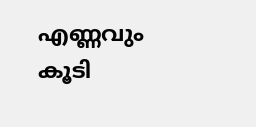എണ്ണവും കൂടി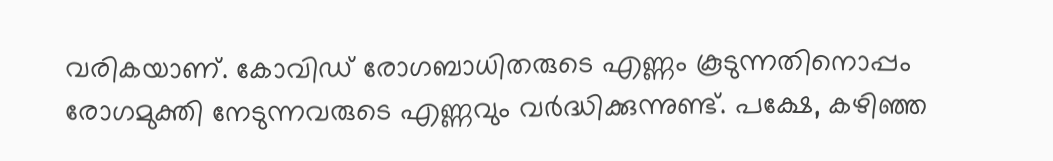വരികയാണ്. കോവിഡ് രോഗബാധിതരുടെ എണ്ണം കൂടുന്നതിനൊപ്പം രോഗമുക്തി നേടുന്നവരുടെ എണ്ണവും വർദ്ധിക്കുന്നുണ്ട്. പക്ഷേ, കഴിഞ്ഞ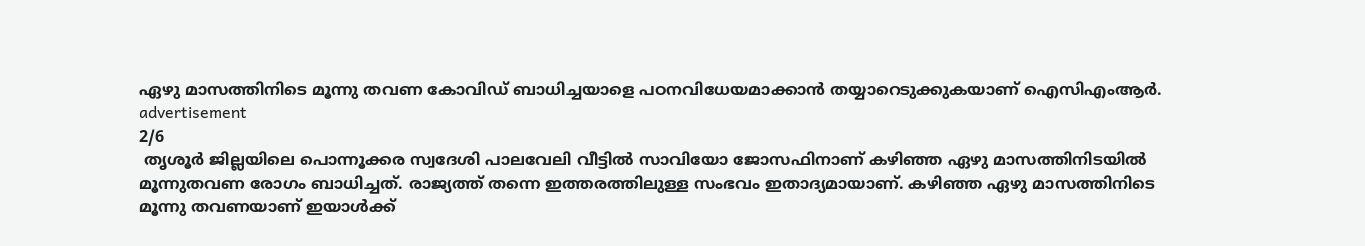ഏഴു മാസത്തിനിടെ മൂന്നു തവണ കോവിഡ് ബാധിച്ചയാളെ പഠനവിധേയമാക്കാൻ തയ്യാറെടുക്കുകയാണ് ഐസിഎംആർ.
advertisement
2/6
 തൃശൂർ ജില്ലയിലെ പൊന്നൂക്കര സ്വദേശി പാലവേലി വീട്ടിൽ സാവിയോ ജോസഫിനാണ് കഴിഞ്ഞ ഏഴു മാസത്തിനിടയിൽ മൂന്നുതവണ രോഗം ബാധിച്ചത്. രാജ്യത്ത് തന്നെ ഇത്തരത്തിലുള്ള സംഭവം ഇതാദ്യമായാണ്. കഴിഞ്ഞ ഏഴു മാസത്തിനിടെ മൂന്നു തവണയാണ് ഇയാൾക്ക്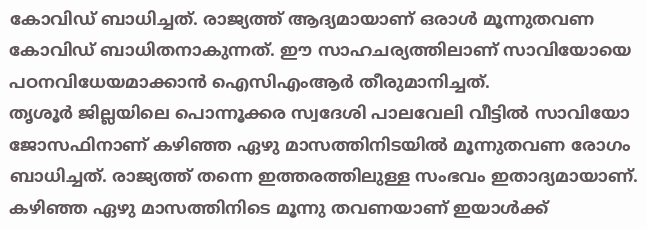കോവിഡ് ബാധിച്ചത്. രാജ്യത്ത് ആദ്യമായാണ് ഒരാൾ മൂന്നുതവണ കോവിഡ് ബാധിതനാകുന്നത്. ഈ സാഹചര്യത്തിലാണ് സാവിയോയെ പഠനവിധേയമാക്കാൻ ഐസിഎംആർ തീരുമാനിച്ചത്.
തൃശൂർ ജില്ലയിലെ പൊന്നൂക്കര സ്വദേശി പാലവേലി വീട്ടിൽ സാവിയോ ജോസഫിനാണ് കഴിഞ്ഞ ഏഴു മാസത്തിനിടയിൽ മൂന്നുതവണ രോഗം ബാധിച്ചത്. രാജ്യത്ത് തന്നെ ഇത്തരത്തിലുള്ള സംഭവം ഇതാദ്യമായാണ്. കഴിഞ്ഞ ഏഴു മാസത്തിനിടെ മൂന്നു തവണയാണ് ഇയാൾക്ക്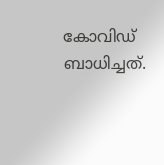കോവിഡ് ബാധിച്ചത്.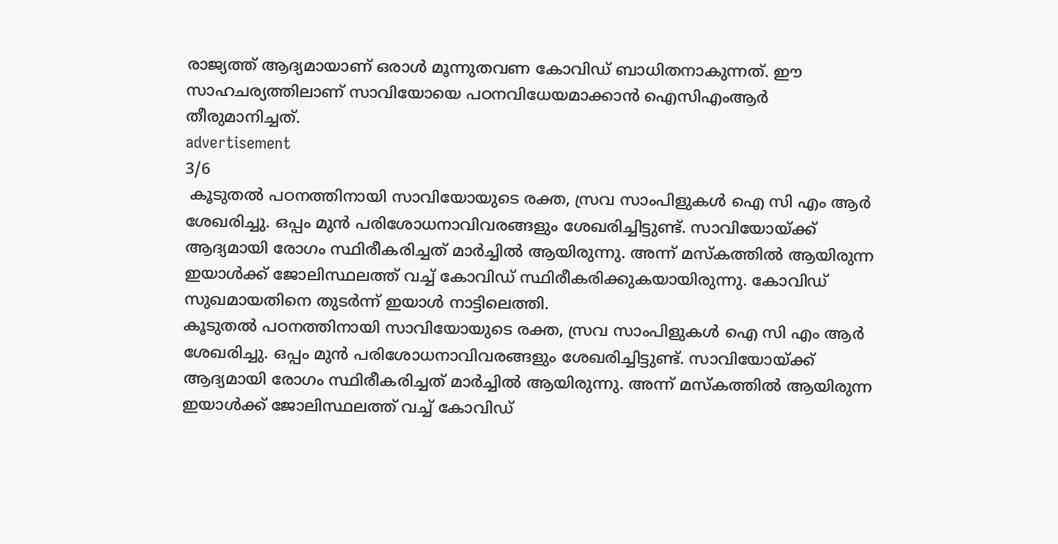രാജ്യത്ത് ആദ്യമായാണ് ഒരാൾ മൂന്നുതവണ കോവിഡ് ബാധിതനാകുന്നത്. ഈ സാഹചര്യത്തിലാണ് സാവിയോയെ പഠനവിധേയമാക്കാൻ ഐസിഎംആർ തീരുമാനിച്ചത്.
advertisement
3/6
 കൂടുതൽ പഠനത്തിനായി സാവിയോയുടെ രക്ത, സ്രവ സാംപിളുകൾ ഐ സി എം ആർ ശേഖരിച്ചു. ഒപ്പം മുൻ പരിശോധനാവിവരങ്ങളും ശേഖരിച്ചിട്ടുണ്ട്. സാവിയോയ്ക്ക് ആദ്യമായി രോഗം സ്ഥിരീകരിച്ചത് മാർച്ചിൽ ആയിരുന്നു. അന്ന് മസ്കത്തിൽ ആയിരുന്ന ഇയാൾക്ക് ജോലിസ്ഥലത്ത് വച്ച് കോവിഡ് സ്ഥിരീകരിക്കുകയായിരുന്നു. കോവിഡ് സുഖമായതിനെ തുടർന്ന് ഇയാൾ നാട്ടിലെത്തി.
കൂടുതൽ പഠനത്തിനായി സാവിയോയുടെ രക്ത, സ്രവ സാംപിളുകൾ ഐ സി എം ആർ ശേഖരിച്ചു. ഒപ്പം മുൻ പരിശോധനാവിവരങ്ങളും ശേഖരിച്ചിട്ടുണ്ട്. സാവിയോയ്ക്ക് ആദ്യമായി രോഗം സ്ഥിരീകരിച്ചത് മാർച്ചിൽ ആയിരുന്നു. അന്ന് മസ്കത്തിൽ ആയിരുന്ന ഇയാൾക്ക് ജോലിസ്ഥലത്ത് വച്ച് കോവിഡ്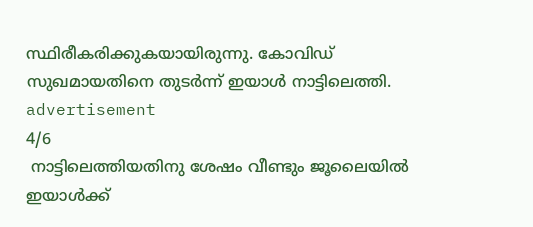സ്ഥിരീകരിക്കുകയായിരുന്നു. കോവിഡ് സുഖമായതിനെ തുടർന്ന് ഇയാൾ നാട്ടിലെത്തി.
advertisement
4/6
 നാട്ടിലെത്തിയതിനു ശേഷം വീണ്ടും ജൂലൈയിൽ ഇയാൾക്ക്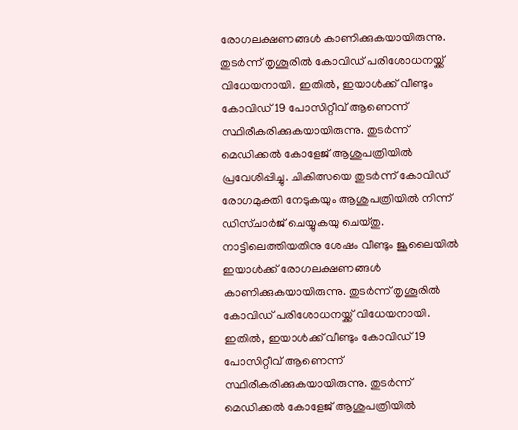രോഗലക്ഷണങ്ങൾ കാണിക്കുകയായിരുന്നു. തുടർന്ന് തൃശൂരിൽ കോവിഡ് പരിശോധനയ്ക്ക് വിധേയനായി. ഇതിൽ, ഇയാൾക്ക് വീണ്ടും കോവിഡ്19 പോസിറ്റീവ് ആണെന്ന് സ്ഥിരീകരിക്കുകയായിരുന്നു. തുടർന്ന് മെഡിക്കൽ കോളേജ് ആശുപത്രിയിൽ പ്രവേശിപ്പിച്ചു. ചികിത്സയെ തുടർന്ന് കോവിഡ് രോഗമുക്തി നേടുകയും ആശുപത്രിയിൽ നിന്ന് ഡിസ്ചാർജ് ചെയ്യുകയു ചെയ്തു.
നാട്ടിലെത്തിയതിനു ശേഷം വീണ്ടും ജൂലൈയിൽ ഇയാൾക്ക് രോഗലക്ഷണങ്ങൾ കാണിക്കുകയായിരുന്നു. തുടർന്ന് തൃശൂരിൽ കോവിഡ് പരിശോധനയ്ക്ക് വിധേയനായി. ഇതിൽ, ഇയാൾക്ക് വീണ്ടും കോവിഡ്19 പോസിറ്റീവ് ആണെന്ന് സ്ഥിരീകരിക്കുകയായിരുന്നു. തുടർന്ന് മെഡിക്കൽ കോളേജ് ആശുപത്രിയിൽ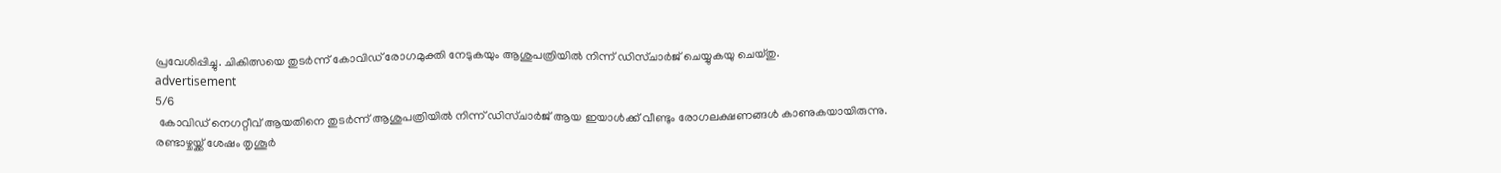പ്രവേശിപ്പിച്ചു. ചികിത്സയെ തുടർന്ന് കോവിഡ് രോഗമുക്തി നേടുകയും ആശുപത്രിയിൽ നിന്ന് ഡിസ്ചാർജ് ചെയ്യുകയു ചെയ്തു.
advertisement
5/6
 കോവിഡ് നെഗറ്റീവ് ആയതിനെ തുടർന്ന് ആശുപത്രിയിൽ നിന്ന് ഡിസ്ചാർജ് ആയ ഇയാൾക്ക് വീണ്ടും രോഗലക്ഷണങ്ങൾ കാണുകയായിരുന്നു. രണ്ടാഴ്ചയ്ക്ക് ശേഷം തൃശൂർ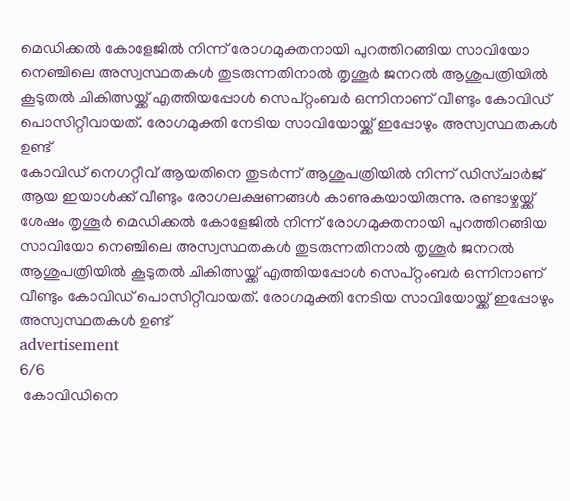മെഡിക്കൽ കോളേജിൽ നിന്ന് രോഗമുക്തനായി പുറത്തിറങ്ങിയ സാവിയോ നെഞ്ചിലെ അസ്വസ്ഥതകൾ തുടരുന്നതിനാൽ തൃശൂർ ജനറൽ ആശുപത്രിയിൽ കൂടുതൽ ചികിത്സയ്ക്ക് എത്തിയപ്പോൾ സെപ്റ്റംബർ ഒന്നിനാണ് വീണ്ടും കോവിഡ് പൊസിറ്റീവായത്. രോഗമുക്തി നേടിയ സാവിയോയ്ക്ക് ഇപ്പോഴും അസ്വസ്ഥതകൾ ഉണ്ട്
കോവിഡ് നെഗറ്റീവ് ആയതിനെ തുടർന്ന് ആശുപത്രിയിൽ നിന്ന് ഡിസ്ചാർജ് ആയ ഇയാൾക്ക് വീണ്ടും രോഗലക്ഷണങ്ങൾ കാണുകയായിരുന്നു. രണ്ടാഴ്ചയ്ക്ക് ശേഷം തൃശൂർ മെഡിക്കൽ കോളേജിൽ നിന്ന് രോഗമുക്തനായി പുറത്തിറങ്ങിയ സാവിയോ നെഞ്ചിലെ അസ്വസ്ഥതകൾ തുടരുന്നതിനാൽ തൃശൂർ ജനറൽ ആശുപത്രിയിൽ കൂടുതൽ ചികിത്സയ്ക്ക് എത്തിയപ്പോൾ സെപ്റ്റംബർ ഒന്നിനാണ് വീണ്ടും കോവിഡ് പൊസിറ്റീവായത്. രോഗമുക്തി നേടിയ സാവിയോയ്ക്ക് ഇപ്പോഴും അസ്വസ്ഥതകൾ ഉണ്ട്
advertisement
6/6
 കോവിഡിനെ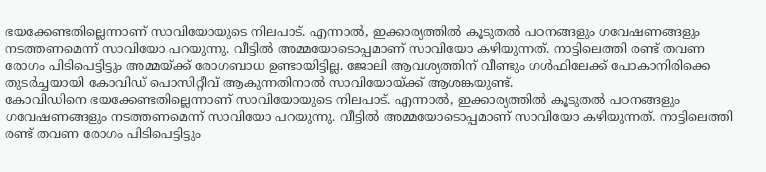ഭയക്കേണ്ടതില്ലെന്നാണ് സാവിയോയുടെ നിലപാട്. എന്നാൽ, ഇക്കാര്യത്തിൽ കൂടുതൽ പഠനങ്ങളും ഗവേഷണങ്ങളും നടത്തണമെന്ന് സാവിയോ പറയുന്നു. വീട്ടിൽ അമ്മയോടൊപ്പമാണ് സാവിയോ കഴിയുന്നത്. നാട്ടിലെത്തി രണ്ട് തവണ രോഗം പിടിപെട്ടിട്ടും അമ്മയ്ക്ക് രോഗബാധ ഉണ്ടായിട്ടില്ല. ജോലി ആവശ്യത്തിന് വീണ്ടും ഗൾഫിലേക്ക് പോകാനിരിക്കെ തുടർച്ചയായി കോവിഡ് പൊസിറ്റീവ് ആകുന്നതിനാൽ സാവിയോയ്ക്ക് ആശങ്കയുണ്ട്.
കോവിഡിനെ ഭയക്കേണ്ടതില്ലെന്നാണ് സാവിയോയുടെ നിലപാട്. എന്നാൽ, ഇക്കാര്യത്തിൽ കൂടുതൽ പഠനങ്ങളും ഗവേഷണങ്ങളും നടത്തണമെന്ന് സാവിയോ പറയുന്നു. വീട്ടിൽ അമ്മയോടൊപ്പമാണ് സാവിയോ കഴിയുന്നത്. നാട്ടിലെത്തി രണ്ട് തവണ രോഗം പിടിപെട്ടിട്ടും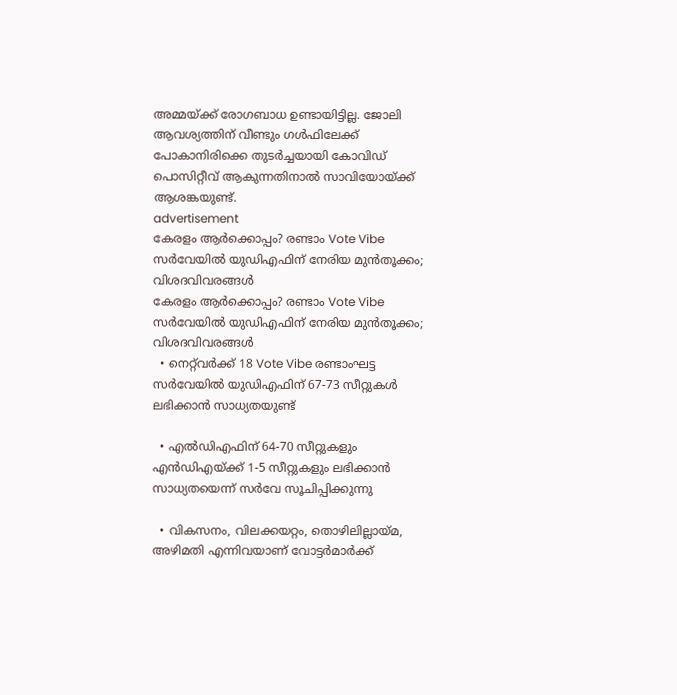അമ്മയ്ക്ക് രോഗബാധ ഉണ്ടായിട്ടില്ല. ജോലി ആവശ്യത്തിന് വീണ്ടും ഗൾഫിലേക്ക് പോകാനിരിക്കെ തുടർച്ചയായി കോവിഡ് പൊസിറ്റീവ് ആകുന്നതിനാൽ സാവിയോയ്ക്ക് ആശങ്കയുണ്ട്.
advertisement
കേരളം ആർക്കൊപ്പം? രണ്ടാം Vote Vibe സർവേയിൽ യുഡിഎഫിന് നേരിയ മുൻതൂക്കം; വിശദവിവരങ്ങൾ
കേരളം ആർക്കൊപ്പം? രണ്ടാം Vote Vibe സർവേയിൽ യുഡിഎഫിന് നേരിയ മുൻതൂക്കം; വിശദവിവരങ്ങൾ
  • നെറ്റ്‌വർക്ക് 18 Vote Vibe രണ്ടാംഘട്ട സർവേയിൽ യുഡിഎഫിന് 67-73 സീറ്റുകൾ ലഭിക്കാൻ സാധ്യതയുണ്ട്

  • എൽഡിഎഫിന് 64-70 സീറ്റുകളും എൻഡിഎയ്ക്ക് 1-5 സീറ്റുകളും ലഭിക്കാൻ സാധ്യതയെന്ന് സർവേ സൂചിപ്പിക്കുന്നു

  • വികസനം, വിലക്കയറ്റം, തൊഴിലില്ലായ്മ, അഴിമതി എന്നിവയാണ് വോട്ടർമാർക്ക്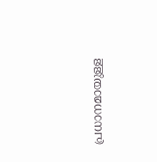പ്രധാനമായുള്ള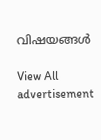വിഷയങ്ങൾ

View All
advertisement